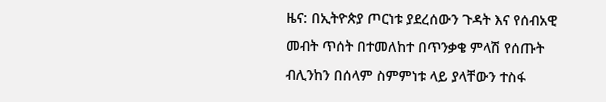ዜና: በኢትዮጵያ ጦርነቱ ያደረሰውን ጉዳት እና የሰብአዊ መብት ጥሰት በተመለከተ በጥንቃቄ ምላሽ የሰጡት ብሊንከን በሰላም ስምምነቱ ላይ ያላቸውን ተስፋ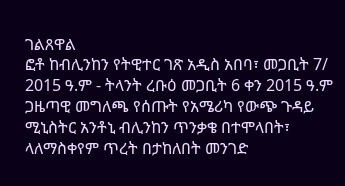ገልጸዋል
ፎቶ ከብሊንከን የትዊተር ገጽ አዲስ አበባ፣ መጋቢት 7/ 2015 ዓ.ም - ትላንት ረቡዕ መጋቢት 6 ቀን 2015 ዓ.ም ጋዜጣዊ መግለጫ የሰጡት የአሜሪካ የውጭ ጉዳይ ሚኒስትር አንቶኒ ብሊንከን ጥንቃቄ በተሞላበት፣ ላለማስቀየም ጥረት በታከለበት መንገድ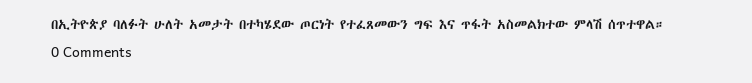በኢትዮጵያ ባለፉት ሁለት አመታት በተካሄደው ጦርነት የተፈጸመውን ግፍ እና ጥፋት አስመልክተው ምላሽ ሰጥተዋል።
0 Comments